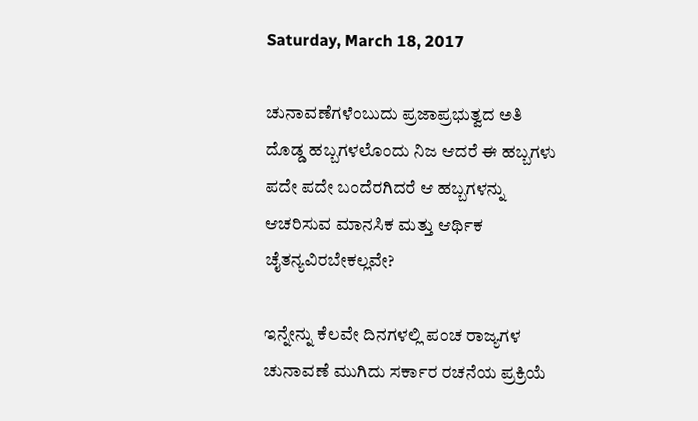Saturday, March 18, 2017

ಚುನಾವಣೆಗಳೆಂಬುದು ಪ್ರಜಾಪ್ರಭುತ್ವದ ಅತಿ ದೊಡ್ಡ ಹಬ್ಬಗಳಲೊಂದು ನಿಜ ಆದರೆ ಈ ಹಬ್ಬಗಳು ಪದೇ ಪದೇ ಬಂದೆರಗಿದರೆ ಆ ಹಬ್ಬಗಳನ್ನು ಆಚರಿಸುವ ಮಾನಸಿಕ ಮತ್ತು ಆರ್ಥಿಕ ಚೈತನ್ಯವಿರಬೇಕಲ್ಲವೇ?

ಇನ್ನೇನ್ನು ಕೆಲವೇ ದಿನಗಳಲ್ಲಿ ಪಂಚ ರಾಜ್ಯಗಳ ಚುನಾವಣೆ ಮುಗಿದು ಸರ್ಕಾರ ರಚನೆಯ ಪ್ರಕ್ರಿಯೆ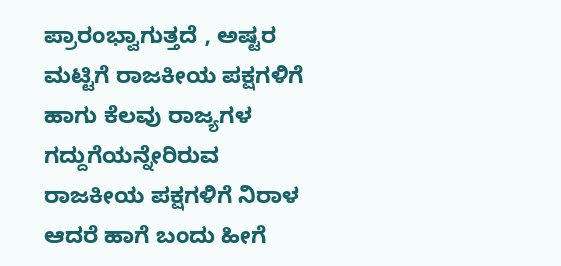ಪ್ರಾರಂಭ್ವಾಗುತ್ತದೆ , ಅಷ್ಟರ ಮಟ್ಟಿಗೆ ರಾಜಕೀಯ ಪಕ್ಷಗಳಿಗೆ ಹಾಗು ಕೆಲವು ರಾಜ್ಯಗಳ ಗದ್ದುಗೆಯನ್ನೇರಿರುವ ರಾಜಕೀಯ ಪಕ್ಷಗಳಿಗೆ ನಿರಾಳ  ಆದರೆ ಹಾಗೆ ಬಂದು ಹೀಗೆ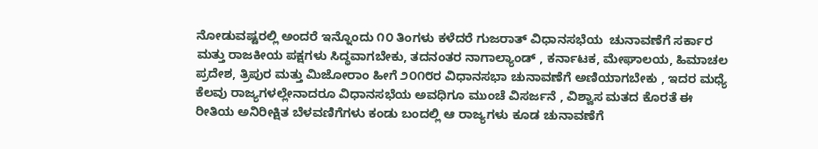ನೋಡುವಷ್ಟರಲ್ಲಿ ಅಂದರೆ ಇನ್ನೊಂದು ೧೦ ತಿಂಗಳು ಕಳೆದರೆ ಗುಜರಾತ್ ವಿಧಾನಸಭೆಯ  ಚುನಾವಣೆಗೆ ಸರ್ಕಾರ ಮತ್ತು ರಾಜಕೀಯ ಪಕ್ಷಗಳು ಸಿದ್ಧವಾಗಬೇಕು, ತದನಂತರ ನಾಗಾಲ್ಯಾಂಡ್ , ಕರ್ನಾಟಕ, ಮೇಘಾಲಯ, ಹಿಮಾಚಲ ಪ್ರದೇಶ, ತ್ರಿಪುರ ಮತ್ತು ಮಿಜೋರಾಂ ಹೀಗೆ ೨೦೧೮ರ ವಿಧಾನಸಭಾ ಚುನಾವಣೆಗೆ ಅಣಿಯಾಗಬೇಕು , ಇದರ ಮಧ್ಯೆ ಕೆಲವು ರಾಜ್ಯಗಳಲ್ಲೇನಾದರೂ ವಿಧಾನಸಭೆಯ ಅವಧಿಗೂ ಮುಂಚೆ ವಿಸರ್ಜನೆ , ವಿಶ್ವಾಸ ಮತದ ಕೊರತೆ ಈ ರೀತಿಯ ಅನಿರೀಕ್ಷಿತ ಬೆಳವಣಿಗೆಗಳು ಕಂಡು ಬಂದಲ್ಲಿ ಆ ರಾಜ್ಯಗಳು ಕೂಡ ಚುನಾವಣೆಗೆ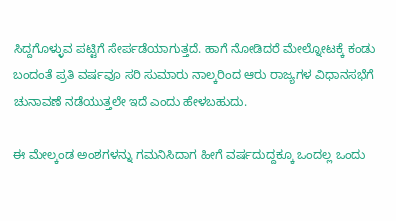ಸಿದ್ದಗೊಳ್ಳುವ ಪಟ್ಟಿಗೆ ಸೇರ್ಪಡೆಯಾಗುತ್ತದೆ. ಹಾಗೆ ನೋಡಿದರೆ ಮೇಲ್ನೋಟಕ್ಕೆ ಕಂಡು ಬಂದಂತೆ ಪ್ರತಿ ವರ್ಷವೂ ಸರಿ ಸುಮಾರು ನಾಲ್ಕರಿಂದ ಆರು ರಾಜ್ಯಗಳ ವಿಧಾನಸಭೆಗೆ ಚುನಾವಣೆ ನಡೆಯುತ್ತಲೇ ಇದೆ ಎಂದು ಹೇಳಬಹುದು.

ಈ ಮೇಲ್ಕಂಡ ಅಂಶಗಳನ್ನು ಗಮನಿಸಿದಾಗ ಹೀಗೆ ವರ್ಷದುದ್ದಕ್ಕೂ ಒಂದಲ್ಲ ಒಂದು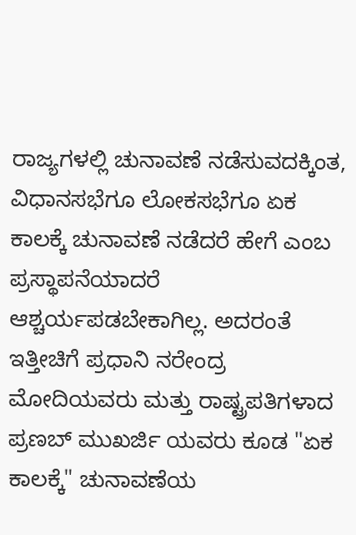ರಾಜ್ಯಗಳಲ್ಲಿ ಚುನಾವಣೆ ನಡೆಸುವದಕ್ಕಿಂತ, ವಿಧಾನಸಭೆಗೂ ಲೋಕಸಭೆಗೂ ಏಕ ಕಾಲಕ್ಕೆ ಚುನಾವಣೆ ನಡೆದರೆ ಹೇಗೆ ಎಂಬ ಪ್ರಸ್ಥಾಪನೆಯಾದರೆ ಆಶ್ಚರ್ಯಪಡಬೇಕಾಗಿಲ್ಲ. ಅದರಂತೆ ಇತ್ತೀಚಿಗೆ ಪ್ರಧಾನಿ ನರೇಂದ್ರ ಮೋದಿಯವರು ಮತ್ತು ರಾಷ್ಟ್ರಪತಿಗಳಾದ ಪ್ರಣಬ್ ಮುಖರ್ಜಿ ಯವರು ಕೂಡ "ಏಕ ಕಾಲಕ್ಕೆ" ಚುನಾವಣೆಯ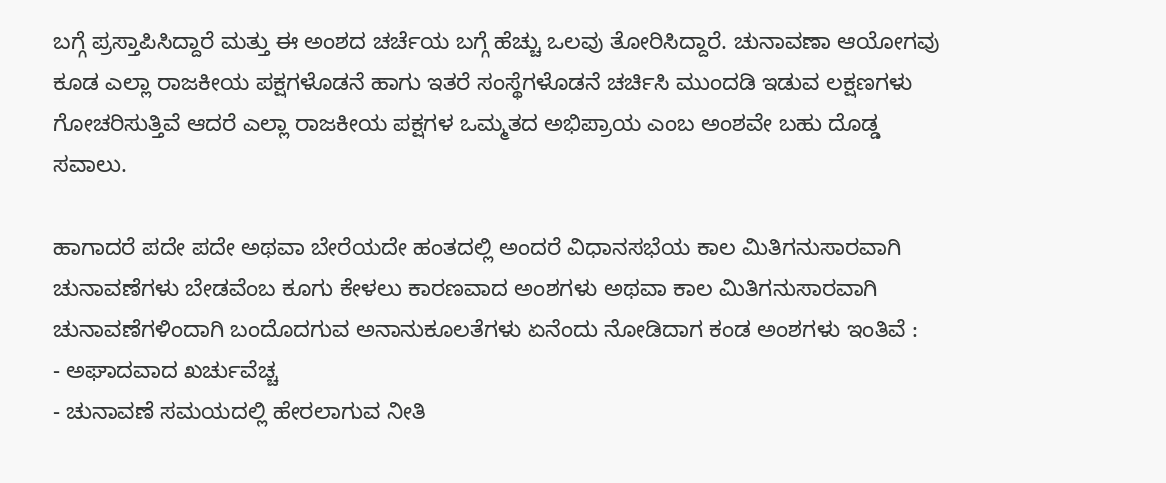ಬಗ್ಗೆ ಪ್ರಸ್ತಾಪಿಸಿದ್ದಾರೆ ಮತ್ತು ಈ ಅಂಶದ ಚರ್ಚೆಯ ಬಗ್ಗೆ ಹೆಚ್ಚು ಒಲವು ತೋರಿಸಿದ್ದಾರೆ. ಚುನಾವಣಾ ಆಯೋಗವು ಕೂಡ ಎಲ್ಲಾ ರಾಜಕೀಯ ಪಕ್ಷಗಳೊಡನೆ ಹಾಗು ಇತರೆ ಸಂಸ್ಥೆಗಳೊಡನೆ ಚರ್ಚಿಸಿ ಮುಂದಡಿ ಇಡುವ ಲಕ್ಷಣಗಳು ಗೋಚರಿಸುತ್ತಿವೆ ಆದರೆ ಎಲ್ಲಾ ರಾಜಕೀಯ ಪಕ್ಷಗಳ ಒಮ್ಮತದ ಅಭಿಪ್ರಾಯ ಎಂಬ ಅಂಶವೇ ಬಹು ದೊಡ್ಡ ಸವಾಲು.

ಹಾಗಾದರೆ ಪದೇ ಪದೇ ಅಥವಾ ಬೇರೆಯದೇ ಹಂತದಲ್ಲಿ ಅಂದರೆ ವಿಧಾನಸಭೆಯ ಕಾಲ ಮಿತಿಗನುಸಾರವಾಗಿ ಚುನಾವಣೆಗಳು ಬೇಡವೆಂಬ ಕೂಗು ಕೇಳಲು ಕಾರಣವಾದ ಅಂಶಗಳು ಅಥವಾ ಕಾಲ ಮಿತಿಗನುಸಾರವಾಗಿ ಚುನಾವಣೆಗಳಿಂದಾಗಿ ಬಂದೊದಗುವ ಅನಾನುಕೂಲತೆಗಳು ಏನೆಂದು ನೋಡಿದಾಗ ಕಂಡ ಅಂಶಗಳು ಇಂತಿವೆ :
- ಅಘಾದವಾದ ಖರ್ಚುವೆಚ್ಚ
- ಚುನಾವಣೆ ಸಮಯದಲ್ಲಿ ಹೇರಲಾಗುವ ನೀತಿ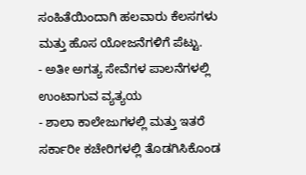ಸಂಹಿತೆಯಿಂದಾಗಿ ಹಲವಾರು ಕೆಲಸಗಳು ಮತ್ತು ಹೊಸ ಯೋಜನೆಗಳಿಗೆ ಪೆಟ್ಟು.
- ಅತೀ ಅಗತ್ಯ ಸೇವೆಗಳ ಪಾಲನೆಗಳಲ್ಲಿ ಉಂಟಾಗುವ ವ್ಯತ್ಯಯ
- ಶಾಲಾ ಕಾಲೇಜುಗಳಲ್ಲಿ ಮತ್ತು ಇತರೆ ಸರ್ಕಾರೀ ಕಚೇರಿಗಳಲ್ಲಿ ತೊಡಗಿಸಿಕೊಂಡ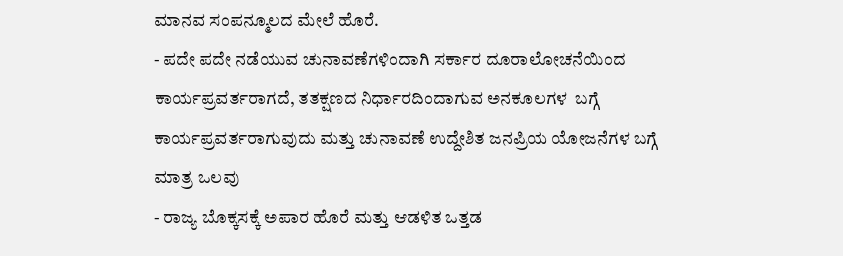ಮಾನವ ಸಂಪನ್ಮೂಲದ ಮೇಲೆ ಹೊರೆ.
- ಪದೇ ಪದೇ ನಡೆಯುವ ಚುನಾವಣೆಗಳಿಂದಾಗಿ ಸರ್ಕಾರ ದೂರಾಲೋಚನೆಯಿಂದ ಕಾರ್ಯಪ್ರವರ್ತರಾಗದೆ, ತತಕ್ಷಣದ ನಿರ್ಧಾರದಿಂದಾಗುವ ಅನಕೂಲಗಳ  ಬಗ್ಗೆ ಕಾರ್ಯಪ್ರವರ್ತರಾಗುವುದು ಮತ್ತು ಚುನಾವಣೆ ಉದ್ದೇಶಿತ ಜನಪ್ರಿಯ ಯೋಜನೆಗಳ ಬಗ್ಗೆ ಮಾತ್ರ ಒಲವು
- ರಾಜ್ಯ ಬೊಕ್ಕಸಕ್ಕೆ ಅಪಾರ ಹೊರೆ ಮತ್ತು ಆಡಳಿತ ಒತ್ತಡ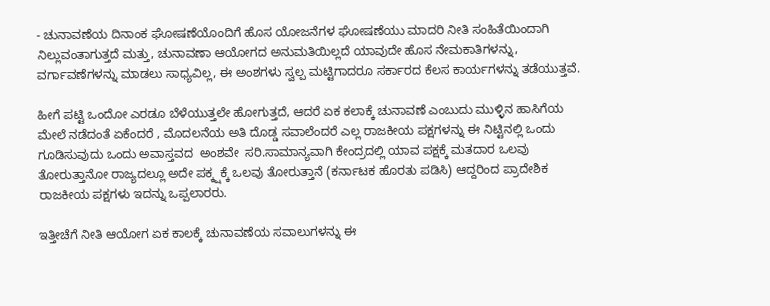- ಚುನಾವಣೆಯ ದಿನಾಂಕ ಘೋಷಣೆಯೊಂದಿಗೆ ಹೊಸ ಯೋಜನೆಗಳ ಘೋಷಣೆಯು ಮಾದರಿ ನೀತಿ ಸಂಹಿತೆಯಿಂದಾಗಿ ನಿಲ್ಲುವಂತಾಗುತ್ತದೆ ಮತ್ತು, ಚುನಾವಣಾ ಆಯೋಗದ ಅನುಮತಿಯಿಲ್ಲದೆ ಯಾವುದೇ ಹೊಸ ನೇಮಕಾತಿಗಳನ್ನು, ವರ್ಗಾವಣೆಗಳನ್ನು ಮಾಡಲು ಸಾಧ್ಯವಿಲ್ಲ, ಈ ಅಂಶಗಳು ಸ್ವಲ್ಪ ಮಟ್ಟಿಗಾದರೂ ಸರ್ಕಾರದ ಕೆಲಸ ಕಾರ್ಯಗಳನ್ನು ತಡೆಯುತ್ತವೆ.

ಹೀಗೆ ಪಟ್ಟಿ ಒಂದೋ ಎರಡೂ ಬೆಳೆಯುತ್ತಲೇ ಹೋಗುತ್ತದೆ, ಆದರೆ ಏಕ ಕಲಾಕ್ಕೆ ಚುನಾವಣೆ ಎಂಬುದು ಮುಳ್ಳಿನ ಹಾಸಿಗೆಯ ಮೇಲೆ ನಡೆದಂತೆ ಏಕೆಂದರೆ , ಮೊದಲನೆಯ ಅತಿ ದೊಡ್ಡ ಸವಾಲೆಂದರೆ ಎಲ್ಲ ರಾಜಕೀಯ ಪಕ್ಷಗಳನ್ನು ಈ ನಿಟ್ಟಿನಲ್ಲಿ ಒಂದು ಗೂಡಿಸುವುದು ಒಂದು ಅವಾಸ್ತವದ  ಅಂಶವೇ  ಸರಿ.ಸಾಮಾನ್ಯವಾಗಿ ಕೇಂದ್ರದಲ್ಲಿ ಯಾವ ಪಕ್ಷಕ್ಕೆ ಮತದಾರ ಒಲವು ತೋರುತ್ತಾನೋ ರಾಜ್ಯದಲ್ಲೂ ಅದೇ ಪಕ್ಕ್ಷಕ್ಕೆ ಒಲವು ತೋರುತ್ತಾನೆ (ಕರ್ನಾಟಕ ಹೊರತು ಪಡಿಸಿ) ಆದ್ದರಿಂದ ಪ್ರಾದೇಶಿಕ ರಾಜಕೀಯ ಪಕ್ಷಗಳು ಇದನ್ನು ಒಪ್ಪಲಾರರು.

ಇತ್ತೀಚೆಗೆ ನೀತಿ ಆಯೋಗ ಏಕ ಕಾಲಕ್ಕೆ ಚುನಾವಣೆಯ ಸವಾಲುಗಳನ್ನು ಈ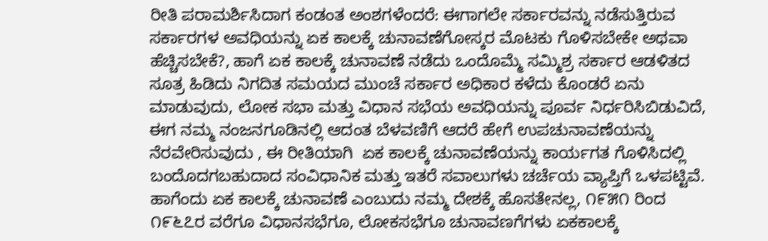ರೀತಿ ಪರಾಮರ್ಶಿಸಿದಾಗ ಕಂಡಂತ ಅಂಶಗಳೆಂದರೆ: ಈಗಾಗಲೇ ಸರ್ಕಾರವನ್ನು ನಡೆಸುತ್ತಿರುವ ಸರ್ಕಾರಗಳ ಅವಧಿಯನ್ನು ಏಕ ಕಾಲಕ್ಕೆ ಚುನಾವಣೆಗೋಸ್ಕರ ಮೊಟಕು ಗೊಳಿಸಬೇಕೇ ಅಥವಾ ಹೆಚ್ಚಿಸಬೇಕೆ?, ಹಾಗೆ ಏಕ ಕಾಲಕ್ಕೆ ಚುನಾವಣೆ ನಡೆದು ಒಂದೊಮ್ಮೆ ಸಮ್ಮಿಶ್ರ ಸರ್ಕಾರ ಆಡಳಿತದ ಸೂತ್ರ ಹಿಡಿದು ನಿಗದಿತ ಸಮಯದ ಮುಂಚೆ ಸರ್ಕಾರ ಅಧಿಕಾರ ಕಳೆದು ಕೊಂಡರೆ ಏನು ಮಾಡುವುದು, ಲೋಕ ಸಭಾ ಮತ್ತು ವಿಧಾನ ಸಭೆಯ ಅವಧಿಯನ್ನು ಪೂರ್ವ ನಿರ್ಧರಿಸಿಬಿಡುವಿದೆ, ಈಗ ನಮ್ಮ ನಂಜನಗೂಡಿನಲ್ಲಿ ಆದಂತ ಬೆಳವಣಿಗೆ ಆದರೆ ಹೇಗೆ ಉಪಚುನಾವಣೆಯನ್ನು ನೆರವೇರಿಸುವುದು , ಈ ರೀತಿಯಾಗಿ  ಏಕ ಕಾಲಕ್ಕೆ ಚುನಾವಣೆಯನ್ನು ಕಾರ್ಯಗತ ಗೊಳಿಸಿದಲ್ಲಿ ಬಂದೊದಗಬಹುದಾದ ಸಂವಿಧಾನಿಕ ಮತ್ತು ಇತರೆ ಸವಾಲುಗಳು ಚರ್ಚೆಯ ವ್ಯಾಪ್ತಿಗೆ ಒಳಪಟ್ಟಿವೆ.
ಹಾಗೆಂದು ಏಕ ಕಾಲಕ್ಕೆ ಚುನಾವಣೆ ಎಂಬುದು ನಮ್ಮ ದೇಶಕ್ಕೆ ಹೊಸತೇನಲ್ಲ, ೧೯೫೧ ರಿಂದ ೧೯೬೭ರ ವರೆಗೂ ವಿಧಾನಸಭೆಗೂ, ಲೋಕಸಭೆಗೂ ಚುನಾವಣಗೆಗಳು ಏಕಕಾಲಕ್ಕೆ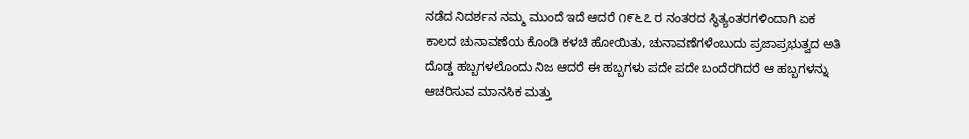ನಡೆದ ನಿದರ್ಶನ ನಮ್ಮ ಮುಂದೆ ಇದೆ ಆದರೆ ೧೯೬೭ ರ ನಂತರದ ಸ್ಥಿತ್ಯಂತರಗಳಿಂದಾಗಿ ಏಕ ಕಾಲದ ಚುನಾವಣೆಯ ಕೊಂಡಿ ಕಳಚಿ ಹೋಯಿತು, ಚುನಾವಣೆಗಳೆಂಬುದು ಪ್ರಜಾಪ್ರಭುತ್ವದ ಅತಿ ದೊಡ್ಡ ಹಬ್ಬಗಳಲೊಂದು ನಿಜ ಆದರೆ ಈ ಹಬ್ಬಗಳು ಪದೇ ಪದೇ ಬಂದೆರಗಿದರೆ ಆ ಹಬ್ಬಗಳನ್ನು ಆಚರಿಸುವ ಮಾನಸಿಕ ಮತ್ತು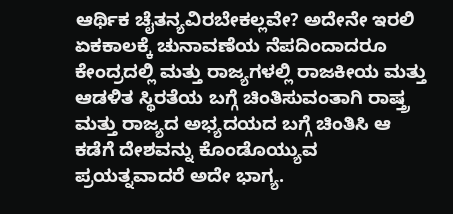ಆರ್ಥಿಕ ಚೈತನ್ಯವಿರಬೇಕಲ್ಲವೇ? ಅದೇನೇ ಇರಲಿ ಏಕಕಾಲಕ್ಕೆ ಚುನಾವಣೆಯ ನೆಪದಿಂದಾದರೂ ಕೇಂದ್ರದಲ್ಲಿ ಮತ್ತು ರಾಜ್ಯಗಳಲ್ಲಿ ರಾಜಕೀಯ ಮತ್ತು ಆಡಳಿತ ಸ್ಥಿರತೆಯ ಬಗ್ಗೆ ಚಿಂತಿಸುವಂತಾಗಿ ರಾಷ್ತ್ರ ಮತ್ತು ರಾಜ್ಯದ ಅಭ್ಯದಯದ ಬಗ್ಗೆ ಚಿಂತಿಸಿ ಆ ಕಡೆಗೆ ದೇಶವನ್ನು ಕೊಂಡೊಯ್ಯುವ ಪ್ರಯತ್ನವಾದರೆ ಅದೇ ಭಾಗ್ಯ.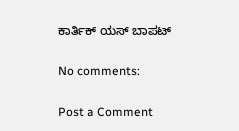ಕಾರ್ತಿಕ್ ಯಸ್ ಬಾಪಟ್

No comments:

Post a Comment